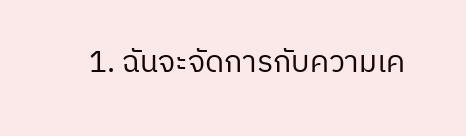1. ฉันจะจัดการกับความเค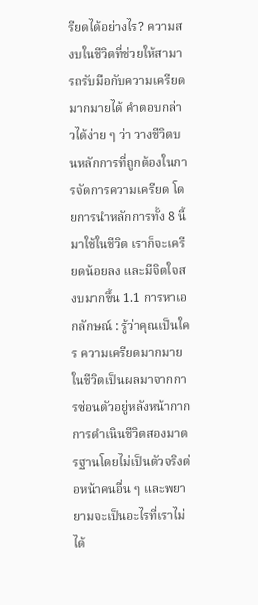รียดได้อย่างไร? ความสงบในชีวิตที่ช่วยให้สามารถรับมือกับความเครียดมากมายได้ คำตอบกล่าวได้ง่าย ๆ ว่า วางชีวิตบนหลักการที่ถูกต้องในการจัดการความเครียด โดยการนำหลักการทั้ง 8 นี้มาใช้ในชีวิต เราก็จะเครียดน้อยลง และมีจิตใจสงบมากขึ้น 1.1 การหาเอกลักษณ์ : รู้ว่าคุณเป็นใคร ความเครียดมากมายในชีวิตเป็นผลมาจากการซ่อนตัวอยู่หลังหน้ากาก การดำเนินชีวิตสองมาตรฐานโดยไม่เป็นตัวจริงต่อหน้าคนอื่น ๆ และพยายามจะเป็นอะไรที่เราไม่ได้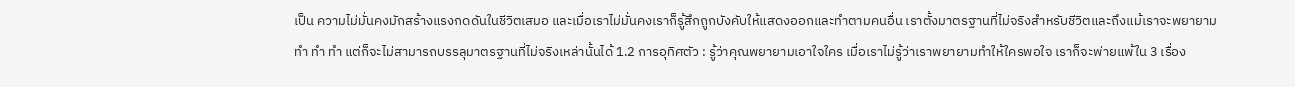เป็น ความไม่มั่นคงมักสร้างแรงกดดันในชีวิตเสมอ และเมื่อเราไม่มั่นคงเราก็รู้สึกถูกบังคับให้แสดงออกและทำตามคนอื่น เราตั้งมาตรฐานที่ไม่จริงสำหรับชีวิตและถึงแม้เราจะพยายาม ทำ ทำ ทำ แต่ก็จะไม่สามารถบรรลุมาตรฐานที่ไม่จริงเหล่านั้นได้ 1.2 การอุทิศตัว : รู้ว่าคุณพยายามเอาใจใคร เมื่อเราไม่รู้ว่าเราพยายามทำให้ใครพอใจ เราก็จะพ่ายแพ้ใน 3 เรื่อง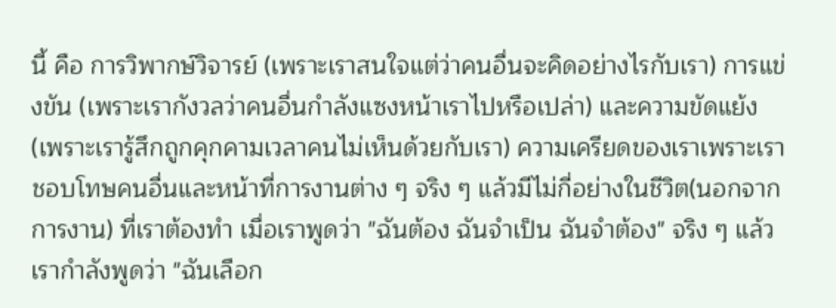นี้ คือ การวิพากษ์วิจารย์ (เพราะเราสนใจแต่ว่าคนอื่นจะคิดอย่างไรกับเรา) การแข่งขัน (เพราะเรากังวลว่าคนอื่นกำลังแซงหน้าเราไปหรือเปล่า) และความขัดแย้ง (เพราะเรารู้สึกถูกคุกคามเวลาคนไม่เห็นด้วยกับเรา) ความเครียดของเราเพราะเราชอบโทษคนอื่นและหน้าที่การงานต่าง ๆ จริง ๆ แล้วมีไม่กี่อย่างในชีวิต(นอกจากการงาน) ที่เราต้องทำ เมื่อเราพูดว่า "ฉันต้อง ฉันจำเป็น ฉันจำต้อง" จริง ๆ แล้วเรากำลังพูดว่า "ฉันเลือก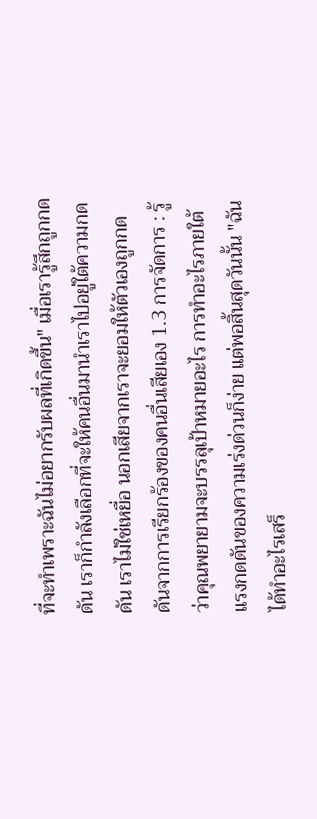ที่จะทำเพราะฉันไม่อยากรับผลที่เกิดขึ้น" เมื่อเรารู้สึกถูกกดดัน เราก็กำลังเลือกที่จะให้คนอื่นมานำเราไปอยู่ใต้ความกดดัน เราไม่ใช่เหยื่อ นอกเสียจากเราจะยอมให้ตัวเองถูกกดดันจากการเรียกร้องของคนอื่นเสียเอง 1.3 การจัดการ : รู้ว่าคุณพยายามจะบรรลุเป้าหมายอะไร การทำอะไรภายใต้แรงกดดันของความเร่งด่วนก็ง่าย แต่พอสิ้นสุดวันนั้น "ฉันได้ทำอะไรเสร็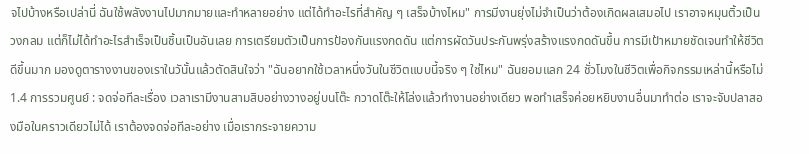จไปบ้างหรือเปล่านี่ ฉันใช้พลังงานไปมากมายและทำหลายอย่าง แต่ได้ทำอะไรที่สำคัญ ๆ เสร็จบ้างไหม" การมีงานยุ่งไม่จำเป็นว่าต้องเกิดผลเสมอไป เราอาจหมุนติ้วเป็นวงกลม แต่ก็ไม่ได้ทำอะไรสำเร็จเป็นชิ้นเป็นอันเลย การเตรียมตัวเป็นการป้องกันแรงกดดัน แต่การผัดวันประกันพรุ่งสร้างแรงกดดันขึ้น การมีเป้าหมายชัดเจนทำให้ชีวิตดีขึ้นมาก มองดูตารางงานของเราในวันั้นแล้วตัดสินใจว่า "ฉันอยากใช้เวลาหนึ่งวันในชีวิตแบบนี้จริง ๆ ใช่ไหม" ฉันยอมแลก 24 ชั่วโมงในชีวิตเพื่อกิจกรรมเหล่านี้หรือไม่ 1.4 การรวมศูนย์ : จดจ่อทีละเรื่อง เวลาเรามีงานสามสิบอย่างวางอยู่บนโต๊ะ กวาดโต๊ะให้โล่งแล้วทำงานอย่างเดียว พอทำเสร็จค่อยหยิบงานอื่นมาทำต่อ เราจะจับปลาสองมือในคราวเดียวไม่ได้ เราต้องจดจ่อทีละอย่าง เมื่อเรากระจายความ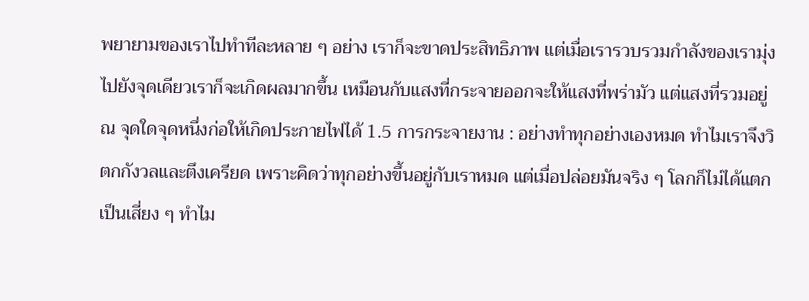พยายามของเราไปทำทีละหลาย ๆ อย่าง เราก็จะขาดประสิทธิภาพ แต่เมื่อเรารวบรวมกำลังของเรามุ่งไปยังจุดเดียวเราก็จะเกิดผลมากขึ้น เหมือนกับแสงที่กระจายออกจะให้แสงที่พร่ามัว แต่แสงที่รวมอยู่ ณ จุดใดจุดหนึ่งก่อให้เกิดประกายไฟได้ 1.5 การกระจายงาน : อย่างทำทุกอย่างเองหมด ทำไมเราจึงวิตกกังวลและตึงเครียด เพราะคิดว่าทุกอย่างขึ้นอยู่กับเราหมด แต่เมื่อปล่อยมันจริง ๆ โลกก็ไม่ได้แตกเป็นเสี่ยง ๆ ทำไม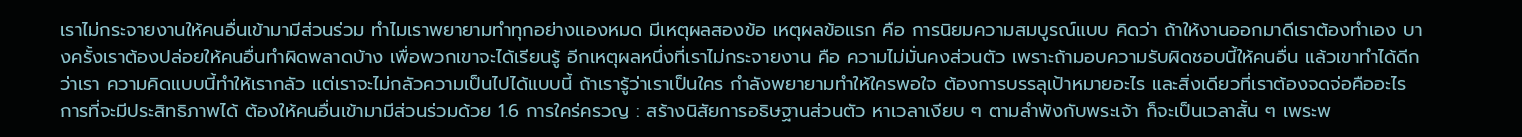เราไม่กระจายงานให้คนอื่นเข้ามามีส่วนร่วม ทำไมเราพยายามทำทุกอย่างเเองหมด มีเหตุผลสองข้อ เหตุผลข้อแรก คือ การนิยมความสมบูรณ์แบบ คิดว่า ถ้าให้งานออกมาดีเราต้องทำเอง บางครั้งเราต้องปล่อยให้คนอื่นทำผิดพลาดบ้าง เพื่อพวกเขาจะได้เรียนรู้ อีกเหตุผลหนึ่งที่เราไม่กระจายงาน คือ ความไม่มั่นคงส่วนตัว เพราะถ้ามอบความรับผิดชอบนี้ให้คนอื่น แล้วเขาทำได้ดีกว่าเรา ความคิดแบบนี้ทำให้เรากลัว แต่เราจะไม่กลัวความเป็นไปได้แบบนี้ ถ้าเรารู้ว่าเราเป็นใคร กำลังพยายามทำให้ใครพอใจ ต้องการบรรลุเป้าหมายอะไร และสิ่งเดียวที่เราต้องจดจ่อคืออะไร การที่จะมีประสิทธิภาพได้ ต้องให้คนอื่นเข้ามามีส่วนร่วมด้วย 1.6 การใคร่ครวญ : สร้างนิสัยการอธิษฐานส่วนตัว หาเวลาเงียบ ๆ ตามลำพังกับพระเจ้า ก็จะเป็นเวลาสั้น ๆ เพระพ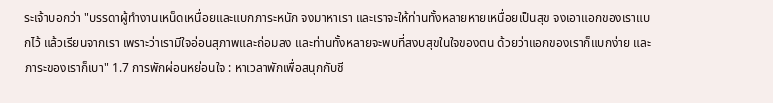ระเจ้าบอกว่า "บรรดาผู้ทำงานเหน็ดเหนื่อยและแบกภาระหนัก จงมาหาเรา และเราจะให้ท่านทั้งหลายหายเหนื่อยเป็นสุข จงเอาแอกของเราแบกไว้ แล้วเรียนจากเรา เพราะว่าเรามีใจอ่อนสุภาพและถ่อมลง และท่านทั้งหลายจะพบที่สงบสุขในใจของตน ด้วยว่าแอกของเราก็แบกง่าย และภาระของเราก็เบา" 1.7 การพักผ่อนหย่อนใจ : หาเวลาพักเพื่อสนุกกับชี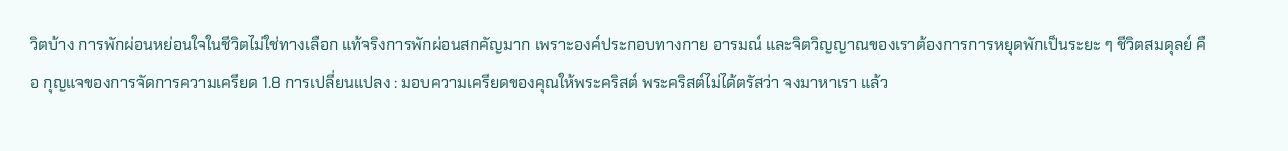วิตบ้าง การพักผ่อนหย่อนใจในชีวิตไม่ใช่ทางเลือก แท้จริงการพักผ่อนสกคัญมาก เพราะองค์ประกอบทางกาย อารมณ์ และจิตวิญญาณของเราต้องการการหยุดพักเป็นระยะ ๆ ชีวิตสมดุลย์ คือ กุญแจของการจัดการความเครียด 1.8 การเปลี่ยนแปลง : มอบความเครียดของคุณให้พระคริสต์ พระคริสต์ไม่ได้ตรัสว่า จงมาหาเรา แล้ว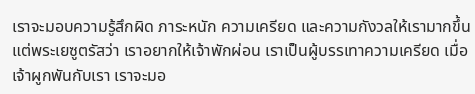เราจะมอบความรู้สึกผิด ภาระหนัก ความเครียด และความกังวลให้เรามากขึ้น แต่พระเยซูตรัสว่า เราอยากให้เจ้าพักผ่อน เราเป็นผู้บรรเทาความเครียด เมื่อเจ้าผูกพันกับเรา เราจะมอ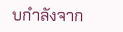บกำลังจาก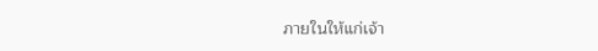ภายในให้แก่เจ้า